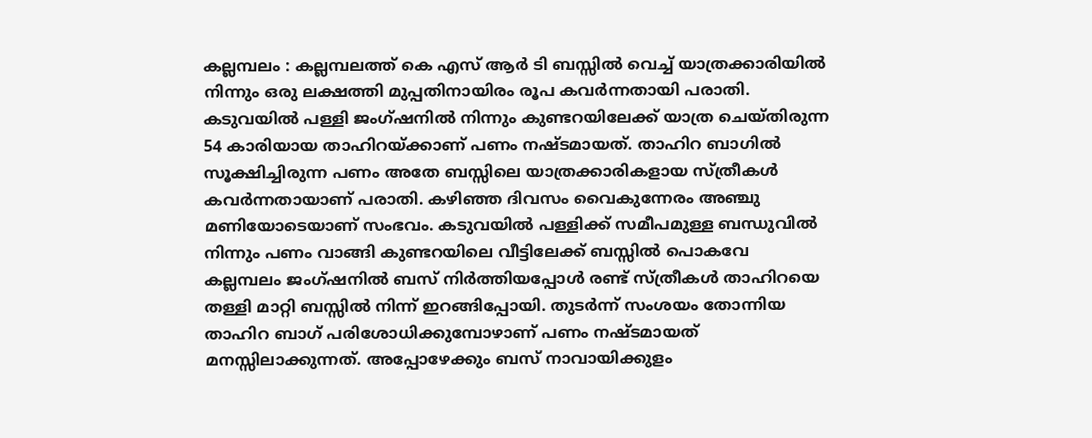കല്ലമ്പലം : കല്ലമ്പലത്ത് കെ എസ് ആർ ടി ബസ്സിൽ വെച്ച് യാത്രക്കാരിയിൽ നിന്നും ഒരു ലക്ഷത്തി മുപ്പതിനായിരം രൂപ കവർന്നതായി പരാതി. കടുവയിൽ പള്ളി ജംഗ്ഷനിൽ നിന്നും കുണ്ടറയിലേക്ക് യാത്ര ചെയ്തിരുന്ന 54 കാരിയായ താഹിറയ്ക്കാണ് പണം നഷ്ടമായത്. താഹിറ ബാഗിൽ സൂക്ഷിച്ചിരുന്ന പണം അതേ ബസ്സിലെ യാത്രക്കാരികളായ സ്ത്രീകൾ കവർന്നതായാണ് പരാതി. കഴിഞ്ഞ ദിവസം വൈകുന്നേരം അഞ്ചു മണിയോടെയാണ് സംഭവം. കടുവയിൽ പള്ളിക്ക് സമീപമുള്ള ബന്ധുവിൽ നിന്നും പണം വാങ്ങി കുണ്ടറയിലെ വീട്ടിലേക്ക് ബസ്സിൽ പൊകവേ കല്ലമ്പലം ജംഗ്ഷനിൽ ബസ് നിർത്തിയപ്പോൾ രണ്ട് സ്ത്രീകൾ താഹിറയെ തള്ളി മാറ്റി ബസ്സിൽ നിന്ന് ഇറങ്ങിപ്പോയി. തുടർന്ന് സംശയം തോന്നിയ താഹിറ ബാഗ് പരിശോധിക്കുമ്പോഴാണ് പണം നഷ്ടമായത് മനസ്സിലാക്കുന്നത്. അപ്പോഴേക്കും ബസ് നാവായിക്കുളം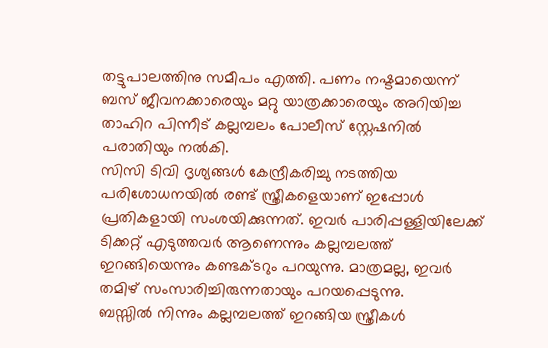തട്ടുപാലത്തിനു സമീപം എത്തി. പണം നഷ്ടമായെന്ന് ബസ് ജീവനക്കാരെയും മറ്റു യാത്രക്കാരെയും അറിയിച്ച താഹിറ പിന്നീട് കല്ലമ്പലം പോലീസ് സ്റ്റേഷനിൽ പരാതിയും നൽകി.
സിസി ടിവി ദൃശ്യങ്ങൾ കേന്ദ്രീകരിച്ചു നടത്തിയ പരിശോധനയിൽ രണ്ട് സ്ത്രീകളെയാണ് ഇപ്പോൾ പ്രതികളായി സംശയിക്കുന്നത്. ഇവർ പാരിപ്പള്ളിയിലേക്ക് ടിക്കറ്റ് എടുത്തവർ ആണെന്നും കല്ലമ്പലത്ത് ഇറങ്ങിയെന്നും കണ്ടക്ടറും പറയുന്നു. മാത്രമല്ല, ഇവർ തമിഴ് സംസാരിച്ചിരുന്നതായും പറയപ്പെടുന്നു.
ബസ്സിൽ നിന്നും കല്ലമ്പലത്ത് ഇറങ്ങിയ സ്ത്രീകൾ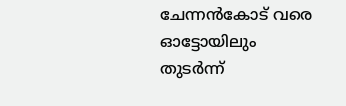ചേന്നൻകോട് വരെ ഓട്ടോയിലും തുടർന്ന്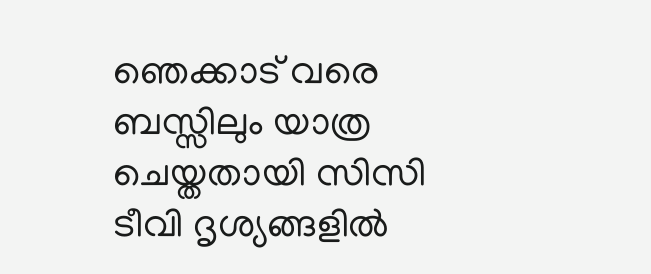ഞെക്കാട് വരെ ബസ്സിലും യാത്ര ചെയ്തതായി സിസി ടീവി ദൃശ്യങ്ങളിൽ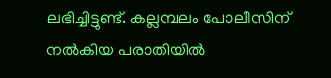ലഭിച്ചിട്ടുണ്ട്. കല്ലമ്പലം പോലീസിന് നൽകിയ പരാതിയിൽ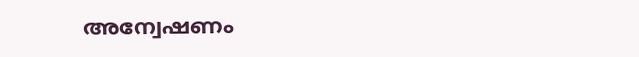അന്വേഷണം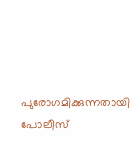പുരോഗമിക്കുന്നതായി പോലീസ്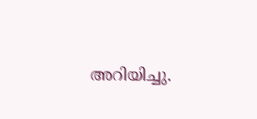അറിയിച്ചു.